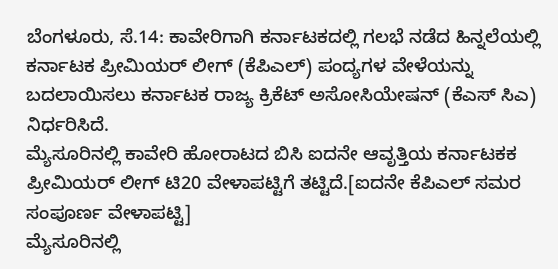ಬೆಂಗಳೂರು, ಸೆ.14: ಕಾವೇರಿಗಾಗಿ ಕರ್ನಾಟಕದಲ್ಲಿ ಗಲಭೆ ನಡೆದ ಹಿನ್ನಲೆಯಲ್ಲಿ ಕರ್ನಾಟಕ ಪ್ರೀಮಿಯರ್ ಲೀಗ್ (ಕೆಪಿಎಲ್) ಪಂದ್ಯಗಳ ವೇಳೆಯನ್ನು ಬದಲಾಯಿಸಲು ಕರ್ನಾಟಕ ರಾಜ್ಯ ಕ್ರಿಕೆಟ್ ಅಸೋಸಿಯೇಷನ್ (ಕೆಎಸ್ ಸಿಎ) ನಿರ್ಧರಿಸಿದೆ.
ಮ್ಯೆಸೂರಿನಲ್ಲಿ ಕಾವೇರಿ ಹೋರಾಟದ ಬಿಸಿ ಐದನೇ ಆವೃತ್ತಿಯ ಕರ್ನಾಟಕಕ ಪ್ರೀಮಿಯರ್ ಲೀಗ್ ಟಿ20 ವೇಳಾಪಟ್ಟಿಗೆ ತಟ್ಟಿದೆ.[ಐದನೇ ಕೆಪಿಎಲ್ ಸಮರ ಸಂಪೂರ್ಣ ವೇಳಾಪಟ್ಟಿ]
ಮ್ಯೆಸೂರಿನಲ್ಲಿ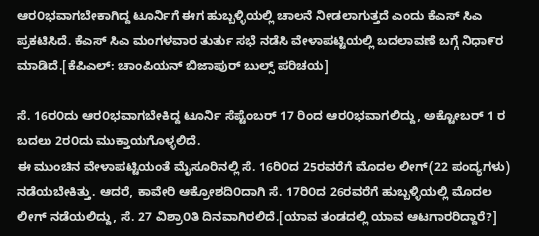ಆರ೦ಭವಾಗಬೇಕಾಗಿದ್ದ ಟೂರ್ನಿಗೆ ಈಗ ಹುಬ್ಬಳ್ಳಿಯಲ್ಲಿ ಚಾಲನೆ ನೀಡಲಾಗುತ್ತದೆ ಎಂದು ಕೆಎಸ್ ಸಿಎ ಪ್ರಕಟಿಸಿದೆ. ಕೆಎಸ್ ಸಿಎ ಮಂಗಳವಾರ ತುರ್ತು ಸಭೆ ನಡೆಸಿ ವೇಳಾಪಟ್ಟಿಯಲ್ಲಿ ಬದಲಾವಣೆ ಬಗ್ಗೆ ನಿಧಾ೯ರ ಮಾಡಿದೆ.[ಕೆಪಿಎಲ್: ಚಾಂಪಿಯನ್ ಬಿಜಾಪುರ್ ಬುಲ್ಸ್ ಪರಿಚಯ]

ಸೆ. 16ರ೦ದು ಆರ೦ಭವಾಗಬೇಕಿದ್ದ ಟೂರ್ನಿ ಸೆಪ್ಟೆಂಬರ್ 17 ರಿಂದ ಆರ೦ಭವಾಗಲಿದ್ದು, ಅಕ್ಟೋಬರ್ 1 ರ ಬದಲು 2ರ೦ದು ಮುಕ್ತಾಯಗೊಳ್ಳಲಿದೆ.
ಈ ಮುಂಚಿನ ವೇಳಾಪಟ್ಟಿಯಂತೆ ಮೈಸೂರಿನಲ್ಲಿ ಸೆ. 16ರಿ೦ದ 25ರವರೆಗೆ ಮೊದಲ ಲೀಗ್(22 ಪಂದ್ಯಗಳು) ನಡೆಯಬೇಕಿತ್ತು. ಆದರೆ, ಕಾವೇರಿ ಆಕ್ರೋಶದಿ೦ದಾಗಿ ಸೆ. 17ರಿ೦ದ 26ರವರೆಗೆ ಹುಬ್ಬಳ್ಳಿಯಲ್ಲಿ ಮೊದಲ ಲೀಗ್ ನಡೆಯಲಿದ್ದು, ಸೆ. 27 ವಿಶ್ರಾ೦ತಿ ದಿನವಾಗಿರಲಿದೆ.[ಯಾವ ತಂಡದಲ್ಲಿ ಯಾವ ಆಟಗಾರರಿದ್ದಾರೆ?]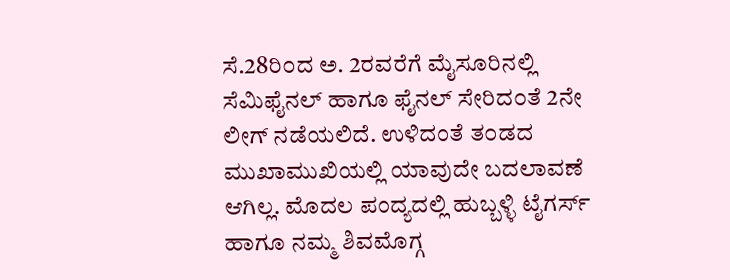ಸೆ.28ರಿ೦ದ ಅ. 2ರವರೆಗೆ ಮೈಸೂರಿನಲ್ಲಿ ಸೆಮಿಫೈನಲ್ ಹಾಗೂ ಫೈನಲ್ ಸೇರಿದ೦ತೆ 2ನೇ ಲೀಗ್ ನಡೆಯಲಿದೆ. ಉಳಿದಂತೆ ತ೦ಡದ ಮುಖಾಮುಖಿಯಲ್ಲಿ ಯಾವುದೇ ಬದಲಾವಣೆ ಆಗಿಲ್ಲ. ಮೊದಲ ಪಂದ್ಯದಲ್ಲಿ ಹುಬ್ಬಳ್ಳಿ ಟೈಗರ್ಸ್ ಹಾಗೂ ನಮ್ಮ ಶಿವಮೊಗ್ಗ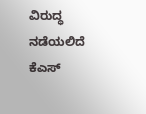ವಿರುದ್ಧ ನಡೆಯಲಿದೆ ಕೆಎಸ್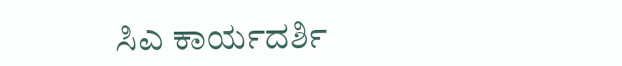ಸಿಎ ಕಾರ್ಯದರ್ಶಿ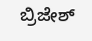ಬ್ರಿಜೇಶ್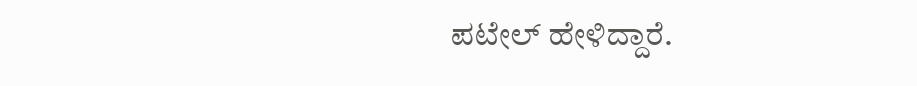ಪಟೇಲ್ ಹೇಳಿದ್ದಾರೆ.